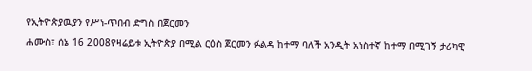የኢትዮጵያዉያን የሥነ-ጥበብ ድግስ በጀርመን
ሐሙስ፣ ሰኔ 16 2008የዛሬይቱ ኢትዮጵያ በሚል ርዕስ ጀርመን ፉልዳ ከተማ ባለች አንዲት አነስተኛ ከተማ በሚገኝ ታሪካዊ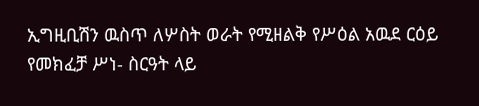ኢግዚቢሽን ዉስጥ ለሦስት ወራት የሚዘልቅ የሥዕል አዉደ ርዕይ የመክፈቻ ሥነ- ስርዓት ላይ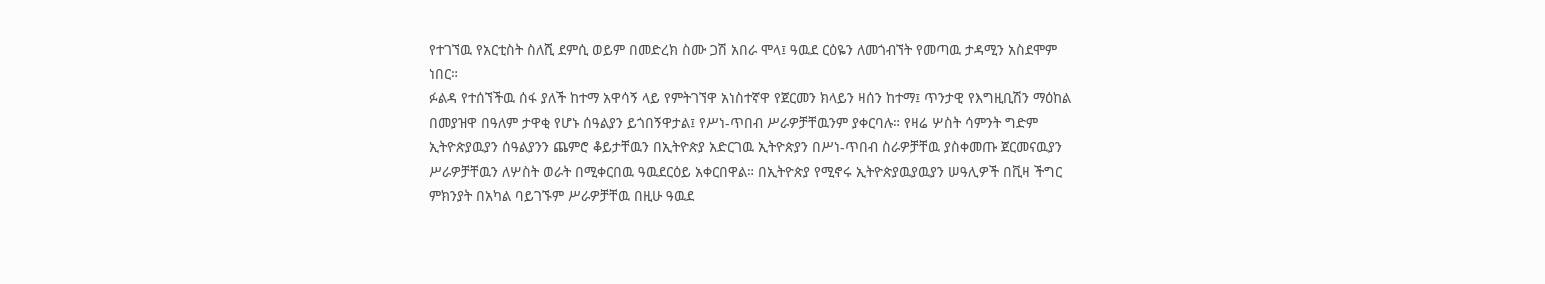የተገኘዉ የአርቲስት ስለሺ ደምሲ ወይም በመድረክ ስሙ ጋሽ አበራ ሞላ፤ ዓዉደ ርዕዬን ለመጎብኘት የመጣዉ ታዳሚን አስደሞም ነበር።
ፉልዳ የተሰኘችዉ ሰፋ ያለች ከተማ አዋሳኝ ላይ የምትገኘዋ አነስተኛዋ የጀርመን ክላይን ዛሰን ከተማ፤ ጥንታዊ የእግዚቢሽን ማዕከል በመያዝዋ በዓለም ታዋቂ የሆኑ ሰዓልያን ይጎበኝዋታል፤ የሥነ-ጥበብ ሥራዎቻቸዉንም ያቀርባሉ። የዛሬ ሦስት ሳምንት ግድም ኢትዮጵያዉያን ሰዓልያንን ጨምሮ ቆይታቸዉን በኢትዮጵያ አድርገዉ ኢትዮጵያን በሥነ-ጥበብ ስራዎቻቸዉ ያስቀመጡ ጀርመናዉያን ሥራዎቻቸዉን ለሦስት ወራት በሚቀርበዉ ዓዉደርዕይ አቀርበዋል። በኢትዮጵያ የሚኖሩ ኢትዮጵያዉያዉያን ሠዓሊዎች በቪዛ ችግር ምክንያት በአካል ባይገኙም ሥራዎቻቸዉ በዚሁ ዓዉደ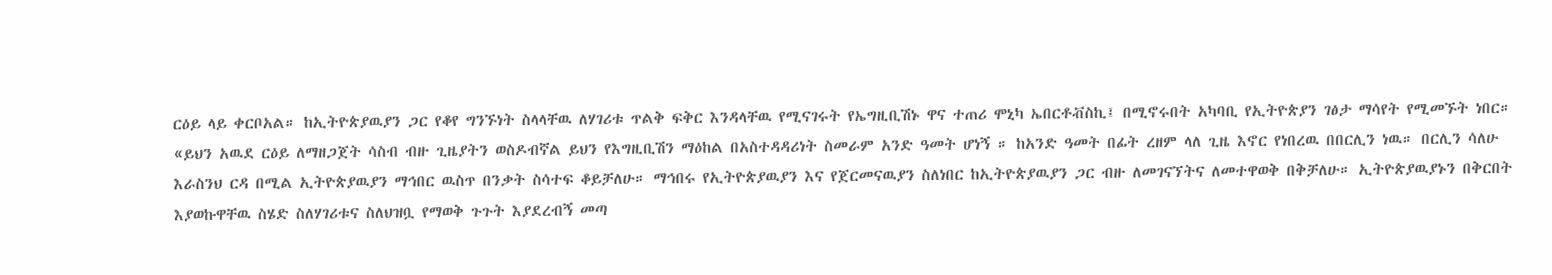ርዕይ ላይ ቀርቦአል። ከኢትዮጵያዉያን ጋር የቆየ ግንኙነት ስላላቸዉ ለሃገሪቱ ጥልቅ ፍቅር እንዳላቸዉ የሚናገሩት የኤግዚቢሽኑ ዋና ተጠሪ ሞኒካ ኤበርቶቭስኪ፤ በሚኖሩበት አካባቢ የኢትዮጵያን ገፅታ ማሳየት የሚመኙት ነበር።
«ይህን አዉደ ርዕይ ለማዘጋጀት ሳስብ ብዙ ጊዜያትን ወስዶብኛል ይህን የእግዚቢሽን ማዕከል በአስተዳዳሪነት ስመራም አንድ ዓመት ሆነኝ ። ከአንድ ዓመት በፊት ረዘም ላለ ጊዜ እኖር የነበረዉ በበርሊን ነዉ። በርሊን ሳለሁ እራስንህ ርዳ በሚል ኢትዮጵያዉያን ማኅበር ዉስጥ በንቃት ስሳተፍ ቆይቻለሁ። ማኅበሩ የኢትዮጵያዉያን እና የጀርመናዉያን ስለነበር ከኢትዮጵያዉያን ጋር ብዙ ለመገናኘትና ለመተዋወቅ በቅቻለሁ። ኢትዮጵያዉያኑን በቅርበት እያወኩዋቸዉ ስሄድ ስለሃገሪቱና ስለህዝቧ የማወቅ ጉጉት እያደረብኝ መጣ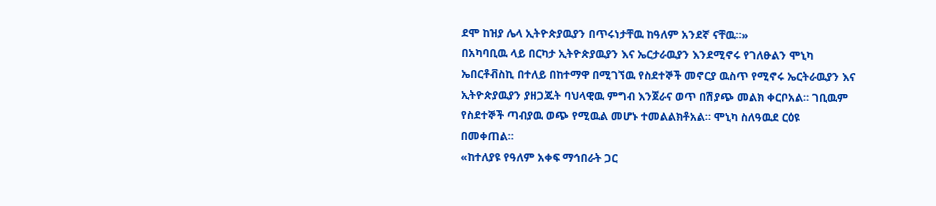ደሞ ከዝያ ሌላ ኢትዮጵያዉያን በጥሩነታቸዉ ከዓለም አንደኛ ናቸዉ።»
በአካባቢዉ ላይ በርካታ ኢትዮጵያዉያን እና ኤርታራዉያን እንደሚኖሩ የገለፁልን ሞኒካ ኤበርቶቭስኪ በተለይ በከተማዋ በሚገኘዉ የስደተኞች መኖርያ ዉስጥ የሚኖሩ ኤርትራዉያን እና ኢትዮጵያዉያን ያዘጋጁት ባህላዊዉ ምግብ እንጀራና ወጥ በሽያጭ መልክ ቀርቦአል። ገቢዉም የስደተኞች ጣብያዉ ወጭ የሚዉል መሆኑ ተመልልክቶአል። ሞኒካ ስለዓዉደ ርዕዩ በመቀጠል።
«ከተለያዩ የዓለም አቀፍ ማኅበራት ጋር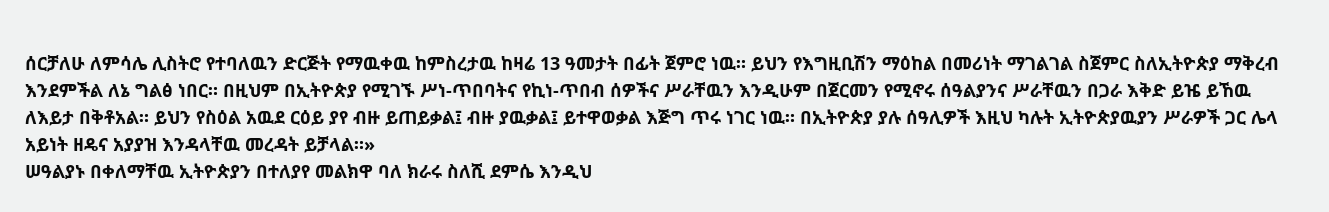ሰርቻለሁ ለምሳሌ ሊስትሮ የተባለዉን ድርጅት የማዉቀዉ ከምስረታዉ ከዛሬ 13 ዓመታት በፊት ጀምሮ ነዉ። ይህን የእግዚቢሽን ማዕከል በመሪነት ማገልገል ስጀምር ስለኢትዮጵያ ማቅረብ እንደምችል ለኔ ግልፅ ነበር። በዚህም በኢትዮጵያ የሚገኙ ሥነ-ጥበባትና የኪነ-ጥበብ ሰዎችና ሥራቸዉን እንዲሁም በጀርመን የሚኖሩ ሰዓልያንና ሥራቸዉን በጋራ እቅድ ይዤ ይኸዉ ለእይታ በቅቶአል። ይህን የስዕል አዉደ ርዕይ ያየ ብዙ ይጠይቃል፤ ብዙ ያዉቃል፤ ይተዋወቃል እጅግ ጥሩ ነገር ነዉ። በኢትዮጵያ ያሉ ሰዓሊዎች እዚህ ካሉት ኢትዮጵያዉያን ሥራዎች ጋር ሌላ አይነት ዘዴና አያያዝ እንዳላቸዉ መረዳት ይቻላል።»
ሠዓልያኑ በቀለማቸዉ ኢትዮጵያን በተለያየ መልክዋ ባለ ክራሩ ስለሺ ደምሴ እንዲህ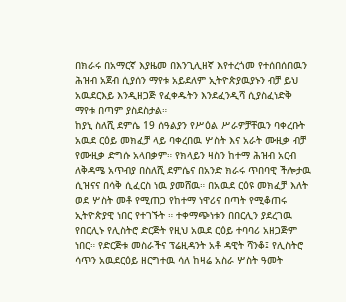በክራሩ በአማርኛ እያዜመ በእንጊሊዘኛ እየተረጎመ የተሰበሰበዉን ሕዝብ አጀብ ሲያሰን ማየቱ አይደለም ኢትዮጵያዉያኑን ብቻ ይህ አዉደርእይ እንዲዘጋጅ የፈቀዱትን እንደፈንዲሻ ሲያስፈነድቅ ማየቱ በጣም ያስደስታል።
ከያኒ ስለሺ ደምሴ 19 ሰዓልያን የሥዕል ሥራዎቻቸዉን ባቀረቡት አዉደ ርዕይ መክፈቻ ላይ ባቀረበዉ ሦስት እና አራት ሙዚቃ ብቻ የሙዚቃ ድግሱ አላበቃም። የክላይን ዛስን ከተማ ሕዝብ አርብ ለቅዳሜ አጥብያ በስለሺ ደምሴና በአንድ ክራሩ ጥበባዊ ችሎታዉ ሲዝናና በሳቅ ሲፈርስ ነዉ ያመሸዉ። በአዉደ ርዕዩ መክፈቻ እለት ወደ ሦስት መቶ የሚጠጋ የከተማ ነዋሪና በጣት የሚቆጠሩ ኢትዮጵያዊ ነበር የተገኙት ። ተቀማጭነቱን በበርሊን ያደረገዉ የበርሊኑ የሊስትሮ ድርጅት የዚህ አዉደ ርዕይ ተባባሪ አዘጋጅም ነበር። የድርጅቱ መስራችና ፕሬዚዳንት አቶ ዳዊት ሻንቆ፤ የሊስትሮ ሳጥን አዉደርዕይ ዘርግተዉ ሳለ ከዛሬ አስራ ሦስት ዓመት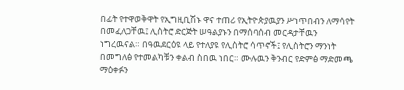በፊት የተዋወቅዋት የኢግዚቢሽኑ ዋና ተጠሪ የኢትዮጵያዉያን ሥነጥበብን ለማሳየት በመፈለጋቸዉ፤ ሊስትሮ ድርጅት ሠዓልያኑን በማሰባሰብ መርዳታቸዉን ነግረዉናል። በዓዉደርዕዩ ላይ የተለያዩ የሊስትሮ ሳጥኖች፤ የሊስትሮን ማንነት በመግለፅ የተመልካቹን ቀልብ ስበዉ ነበር። ሙሉዉን ቅንብር የድምፅ ማድመጫ ማዕቀፉን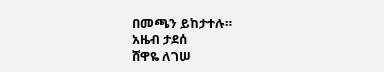በመጫን ይከታተሉ።
አዜብ ታደሰ
ሸዋዬ ለገሠ